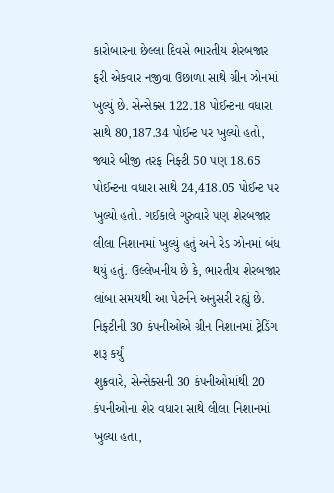કારોબારના છેલ્લા દિવસે ભારતીય શેરબજાર ફરી એકવાર નજીવા ઉછાળા સાથે ગ્રીન ઝોનમાં ખુલ્યું છે. સેન્સેક્સ 122.18 પોઈન્ટના વધારા સાથે 80,187.34 પોઈન્ટ પર ખુલ્યો હતો, જ્યારે બીજી તરફ નિફ્ટી 50 પણ 18.65 પોઈન્ટના વધારા સાથે 24,418.05 પોઈન્ટ પર ખુલ્યો હતો. ગઈકાલે ગુરુવારે પણ શેરબજાર લીલા નિશાનમાં ખુલ્યું હતું અને રેડ ઝોનમાં બંધ થયું હતું. ઉલ્લેખનીય છે કે, ભારતીય શેરબજાર લાંબા સમયથી આ પેટર્નને અનુસરી રહ્યું છે.
નિફ્ટીની 30 કંપનીઓએ ગ્રીન નિશાનમાં ટ્રેડિંગ શરૂ કર્યું
શુક્રવારે, સેન્સેક્સની 30 કંપનીઓમાંથી 20 કંપનીઓના શેર વધારા સાથે લીલા નિશાનમાં ખુલ્યા હતા,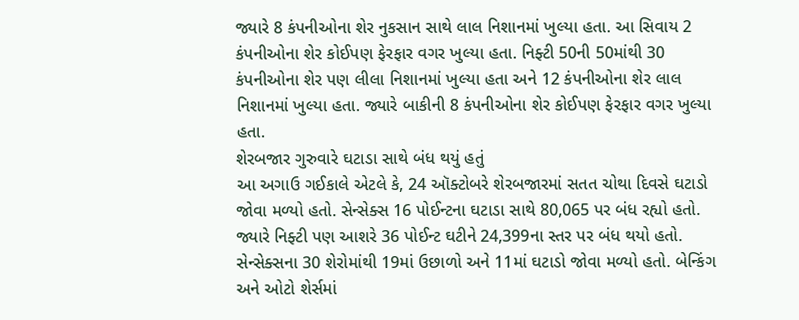જ્યારે 8 કંપનીઓના શેર નુકસાન સાથે લાલ નિશાનમાં ખુલ્યા હતા. આ સિવાય 2 કંપનીઓના શેર કોઈપણ ફેરફાર વગર ખુલ્યા હતા. નિફ્ટી 50ની 50માંથી 30 કંપનીઓના શેર પણ લીલા નિશાનમાં ખુલ્યા હતા અને 12 કંપનીઓના શેર લાલ નિશાનમાં ખુલ્યા હતા. જ્યારે બાકીની 8 કંપનીઓના શેર કોઈપણ ફેરફાર વગર ખુલ્યા હતા.
શેરબજાર ગુરુવારે ઘટાડા સાથે બંધ થયું હતું
આ અગાઉ ગઈકાલે એટલે કે, 24 ઑક્ટોબરે શેરબજારમાં સતત ચોથા દિવસે ઘટાડો જોવા મળ્યો હતો. સેન્સેક્સ 16 પોઈન્ટના ઘટાડા સાથે 80,065 પર બંધ રહ્યો હતો. જ્યારે નિફ્ટી પણ આશરે 36 પોઈન્ટ ઘટીને 24,399ના સ્તર પર બંધ થયો હતો.
સેન્સેક્સના 30 શેરોમાંથી 19માં ઉછાળો અને 11માં ઘટાડો જોવા મળ્યો હતો. બેન્કિંગ અને ઓટો શેર્સમાં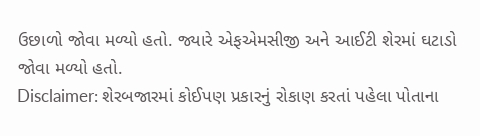ઉછાળો જોવા મળ્યો હતો. જ્યારે એફએમસીજી અને આઈટી શેરમાં ઘટાડો જોવા મળ્યો હતો.
Disclaimer: શેરબજારમાં કોઈપણ પ્રકારનું રોકાણ કરતાં પહેલા પોતાના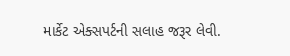માર્કેટ એક્સપર્ટની સલાહ જરૂર લેવી.